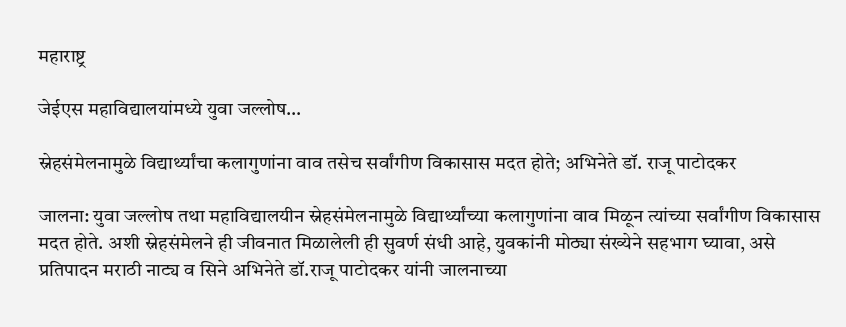महाराष्ट्र

जेईएस महाविद्यालयांमध्ये युवा जल्लोष…

स्नेहसंमेलनामुळे विद्यार्थ्यांचा कलागुणांना वाव तसेच सर्वांगीण विकासास मदत होते; अभिनेते डॉ. राजू पाटोदकर

जालना: युवा जल्लोष तथा महाविद्यालयीन स्नेहसंमेलनामुळे विद्यार्थ्यांच्या कलागुणांना वाव मिळून त्यांच्या सर्वांगीण विकासास मदत होते. अशी स्नेहसंमेलने ही जीवनात मिळालेली ही सुवर्ण संधी आहे, युवकांनी मोठ्या संख्येने सहभाग घ्यावा, असे प्रतिपादन मराठी नाट्य व सिने अभिनेते डॉ.राजू पाटोदकर यांनी जालनाच्या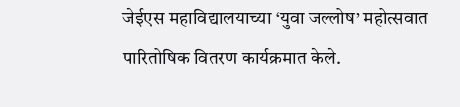जेईएस महाविद्यालयाच्या ‘युवा जल्लोष’ महोत्सवात पारितोषिक वितरण कार्यक्रमात केले.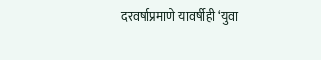दरवर्षाप्रमाणे यावर्षीही ‘युवा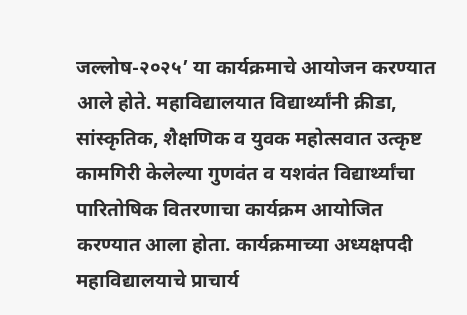जल्लोष-२०२५’ या कार्यक्रमाचे आयोजन करण्यात आले होते. महाविद्यालयात विद्यार्थ्यांनी क्रीडा, सांस्कृतिक, शैक्षणिक व युवक महोत्सवात उत्कृष्ट कामगिरी केलेल्या गुणवंत व यशवंत विद्यार्थ्यांचा पारितोषिक वितरणाचा कार्यक्रम आयोजित करण्यात आला होता. कार्यक्रमाच्या अध्यक्षपदी महाविद्यालयाचे प्राचार्य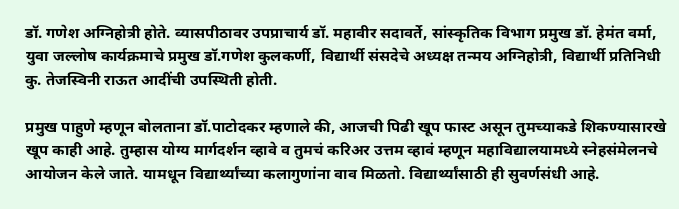डॉ. गणेश अग्निहोत्री होते. व्यासपीठावर उपप्राचार्य डॉ. महावीर सदावर्ते, सांस्कृतिक विभाग प्रमुख डॉ. हेमंत वर्मा, युवा जल्लोष कार्यक्रमाचे प्रमुख डॉ.गणेश कुलकर्णी, विद्यार्थी संसदेचे अध्यक्ष तन्मय अग्निहोत्री, विद्यार्थी प्रतिनिधी कु. तेजस्विनी राऊत आदींची उपस्थिती होती.

प्रमुख पाहुणे म्हणून बोलताना डॉ.पाटोदकर म्हणाले की, आजची पिढी खूप फास्ट असून तुमच्याकडे शिकण्यासारखे खूप काही आहे. तुम्हास योग्य मार्गदर्शन व्हावे व तुमचं करिअर उत्तम व्हावं म्हणून महाविद्यालयामध्ये स्नेहसंमेलनचे आयोजन केले जाते. यामधून विद्यार्थ्यांच्या कलागुणांना वाव मिळतो. विद्यार्थ्यांसाठी ही सुवर्णसंधी आहे.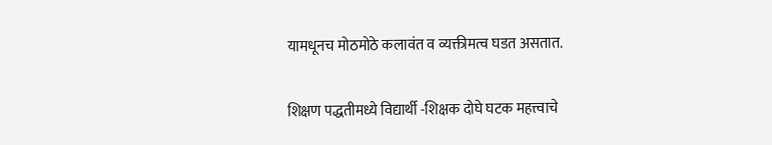यामधूनच मोठमोठे कलावंत व व्यक्तीमत्व घडत असतात.

शिक्षण पद्धतीमध्ये विद्यार्थी -शिक्षक दोघे घटक महत्त्वाचे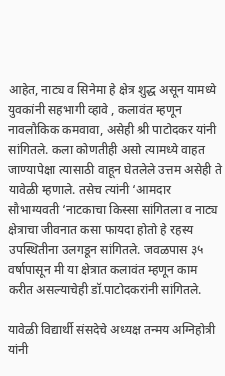आहेत, नाट्य व सिनेमा हे क्षेत्र शुद्ध असून यामध्ये युवकांनी सहभागी व्हावे , कलावंत म्हणून नावलौकिक कमवावा, असेही श्री पाटोदकर यांनी सांगितले. कला कोणतीही असो त्यामध्ये वाहत जाण्यापेक्षा त्यासाठी वाहून घेतलेले उत्तम असेही ते यावेळी म्हणाले. तसेच त्यांनी ‘आमदार सौभाग्यवती ‘नाटकाचा किस्सा सांगितला व नाट्य क्षेत्राचा जीवनात कसा फायदा होतो हे रहस्य उपस्थितीना उलगडून सांगितले. जवळपास ३५ वर्षापासून मी या क्षेत्रात कलावंत म्हणून काम करीत असल्याचेही डॉ.पाटोदकरांनी सांगितले.

यावेळी विद्यार्थी संसदेचे अध्यक्ष तन्मय अग्निहोत्री यांनी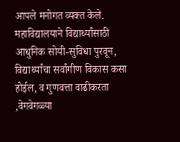आपले मनोगत व्यक्त केले. महाविद्यालयाने विद्यार्थ्यांसाठी आधुनिक सोयी-सुविधा पुरवून, विद्यार्थ्यांचा सर्वांगीण विकास कसा होईल, व गुणवत्ता वाढीकरता ,वेगवेगळ्या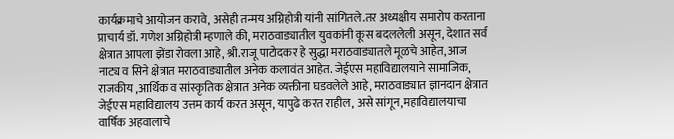कार्यक्रमाचे आयोजन करावे, असेही तन्मय अग्निहोत्री यांनी सांगितले.तर अध्यक्षीय समारोप करताना प्राचार्य डॉ. गणेश अग्निहोत्री म्हणाले की, मराठवाड्यातील युवकांनी कूस बदललेली असून, देशात सर्व क्षेत्रात आपला झेंडा रोवला आहे, श्री.राजू पाटोदकर हे सुद्धा मराठवाड्यातले मूळचे आहेत, आज नाट्य व सिने क्षेत्रात मराठवाड्यातील अनेक कलावंत आहेत. जेईएस महाविद्यालयाने सामाजिक, राजकीय ,आर्थिक व सांस्कृतिक क्षेत्रात अनेक व्यक्तीना घडवलेले आहे, मराठवाड्यात ज्ञानदान क्षेत्रात जेईएस महाविद्यालय उत्तम कार्य करत असून, यापुढे करत राहील, असे सांगून,महाविद्यालयाचा वार्षिक अहवालाचे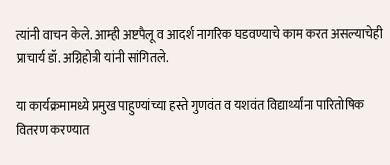त्यांनी वाचन केले. आम्ही अष्टपैलू व आदर्श नागरिक घडवण्याचे काम करत असल्याचेही प्राचार्य डॉ. अग्निहोत्री यांनी सांगितले.

या कार्यक्रमामध्ये प्रमुख पाहुण्यांच्या हस्ते गुणवंत व यशवंत विद्यार्थ्यांना पारितोषिक वितरण करण्यात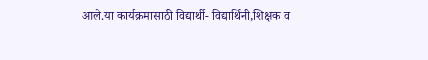आले.या कार्यक्रमासाठी विद्यार्थी- विद्यार्थिनी,शिक्षक व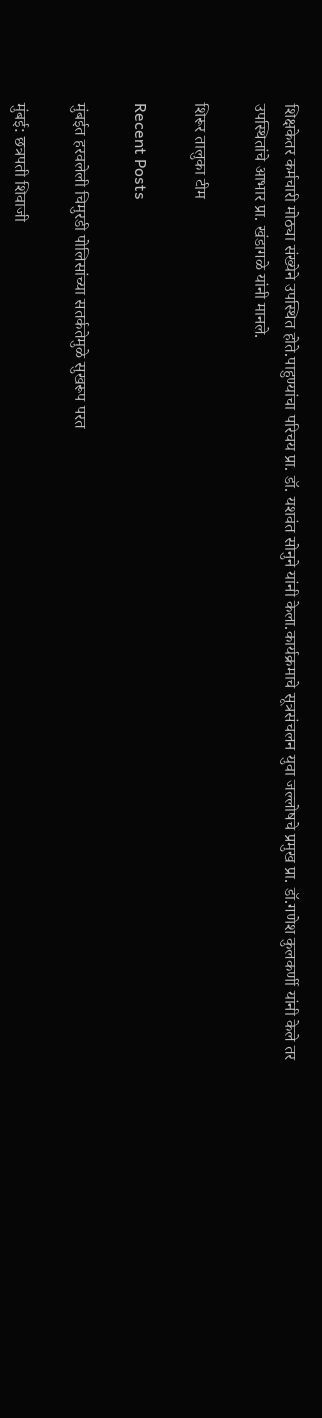शिक्षकेतर कर्मचारी मोठ्या संख्येने उपस्थित होते.पाहुण्यांचा परिचय प्रा. डॉ. यशवंत सोनुने यांनी केला.कार्यक्रमाचे सूत्रसंचलन युवा जल्लोषचे प्रमुख प्रा. डॉ.गणेश कुलकर्णी यांनी केले तर उपस्थितांचे आभार प्रा. खंडागळे यांनी मानले.

शिरूर तालुका टीम

Recent Posts

मुंबईत हरवलेली चिमुरडी पोलिसांच्या सतर्कतेमुळे सुखरूप परत

मुंबई: छत्रपती शिवाजी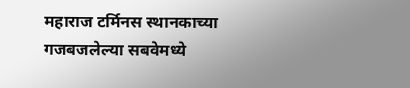महाराज टर्मिनस स्थानकाच्या गजबजलेल्या सबवेमध्ये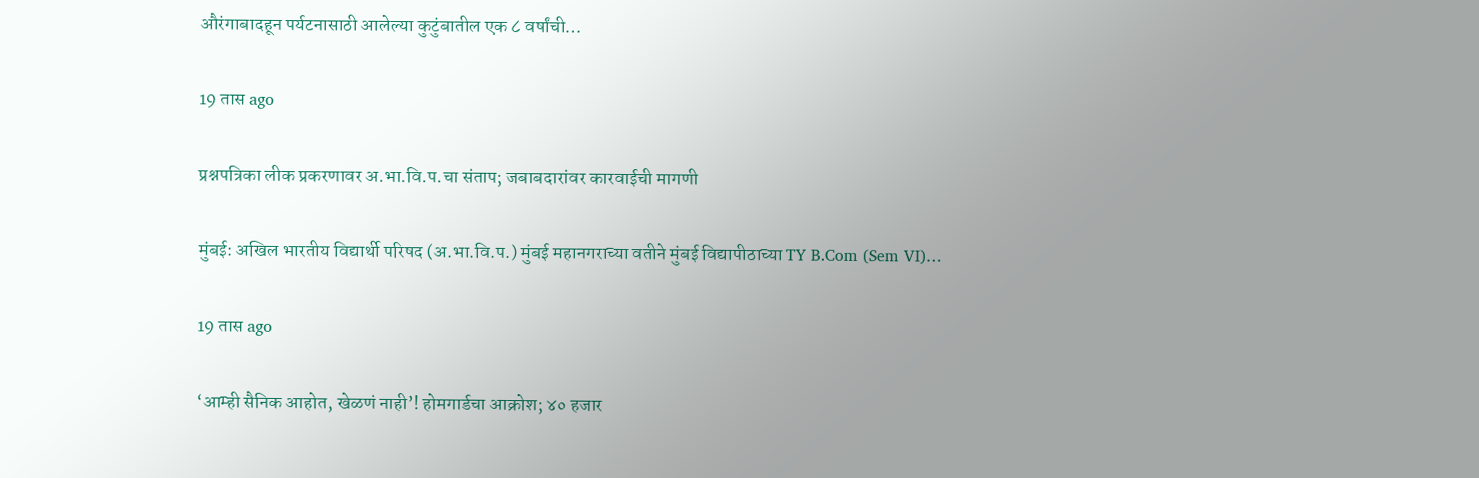औरंगाबादहून पर्यटनासाठी आलेल्या कुटुंबातील एक ८ वर्षांची…

19 तास ago

प्रश्नपत्रिका लीक प्रकरणावर अ.भा.वि.प.चा संताप; जबाबदारांवर कारवाईची मागणी

मुंबई: अखिल भारतीय विद्यार्थी परिषद (अ.भा.वि.प.) मुंबई महानगराच्या वतीने मुंबई विद्यापीठाच्या TY B.Com (Sem VI)…

19 तास ago

‘आम्ही सैनिक आहोत, खेळणं नाही’! होमगार्डचा आक्रोश; ४० हजार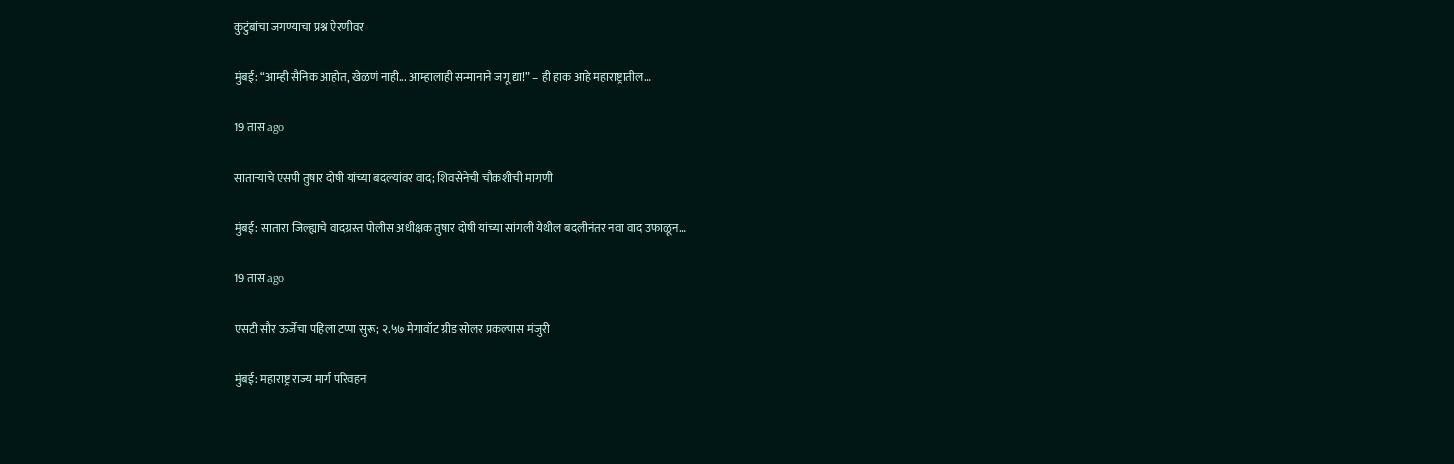कुटुंबांचा जगण्याचा प्रश्न ऐरणीवर

मुंबई: “आम्ही सैनिक आहोत, खेळणं नाही... आम्हालाही सन्मानाने जगू द्या!” – ही हाक आहे महाराष्ट्रातील…

19 तास ago

साताऱ्याचे एसपी तुषार दोषी यांच्या बदल्यांवर वाद; शिवसेनेची चौकशीची मागणी

मुंबई: सातारा जिल्ह्याचे वादग्रस्त पोलीस अधीक्षक तुषार दोषी यांच्या सांगली येथील बदलीनंतर नवा वाद उफाळून…

19 तास ago

एसटी सौर ऊर्जेचा पहिला टप्पा सुरू; २.५७ मेगावॉट ग्रीड सोलर प्रकल्पास मंजुरी

मुंबई: महाराष्ट्र राज्य मार्ग परिवहन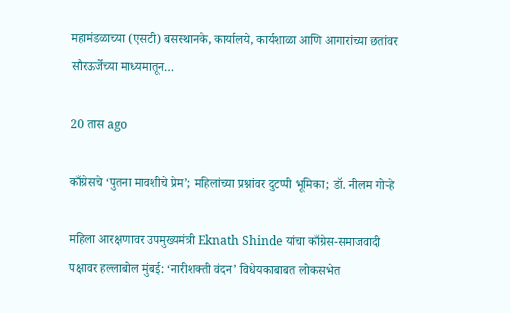महामंडळाच्या (एसटी) बसस्थानके, कार्यालये, कार्यशाळा आणि आगारांच्या छतांवर सौरऊर्जेच्या माध्यमातून…

20 तास ago

काँग्रेसचे ‘पुतना मावशीचे प्रेम’; महिलांच्या प्रश्नांवर दुटप्पी भूमिका; डॉ. नीलम गोऱ्हे

महिला आरक्षणावर उपमुख्यमंत्री Eknath Shinde यांचा काँग्रेस-समाजवादी पक्षावर हल्लाबोल मुंबई: ‘नारीशक्ती वंदन’ विधेयकाबाबत लोकसभेत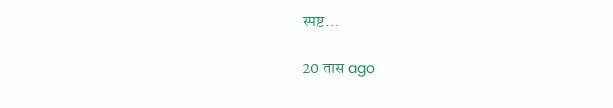स्पष्ट…

20 तास ago